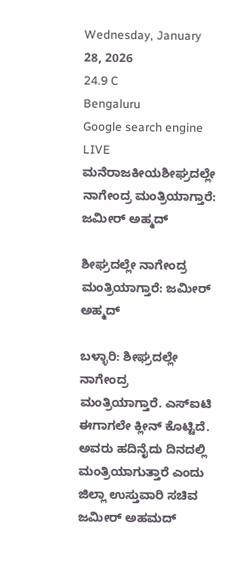Wednesday, January 28, 2026
24.9 C
Bengaluru
Google search engine
LIVE
ಮನೆರಾಜಕೀಯಶೀಘ್ರದಲ್ಲೇ ನಾಗೇಂದ್ರ ಮಂತ್ರಿಯಾಗ್ತಾರೆ: ಜಮೀರ್ ಅಹ್ಮದ್

ಶೀಘ್ರದಲ್ಲೇ ನಾಗೇಂದ್ರ ಮಂತ್ರಿಯಾಗ್ತಾರೆ: ಜಮೀರ್ ಅಹ್ಮದ್

ಬಳ್ಳಾರಿ: ಶೀಘ್ರದಲ್ಲೇ ನಾಗೇಂದ್ರ ಮಂತ್ರಿಯಾಗ್ತಾರೆ. ಎಸ್‌ಐಟಿ ಈಗಾಗಲೇ ಕ್ಲೀನ್ ಕೊಟ್ಟಿದೆ. ಅವರು ಹದಿನೈದು ದಿನದಲ್ಲಿ ಮಂತ್ರಿಯಾಗುತ್ತಾರೆ ಎಂದು ಜಿಲ್ಲಾ ಉಸ್ತುವಾರಿ ಸಚಿವ ಜಮೀರ್ ಅಹಮದ್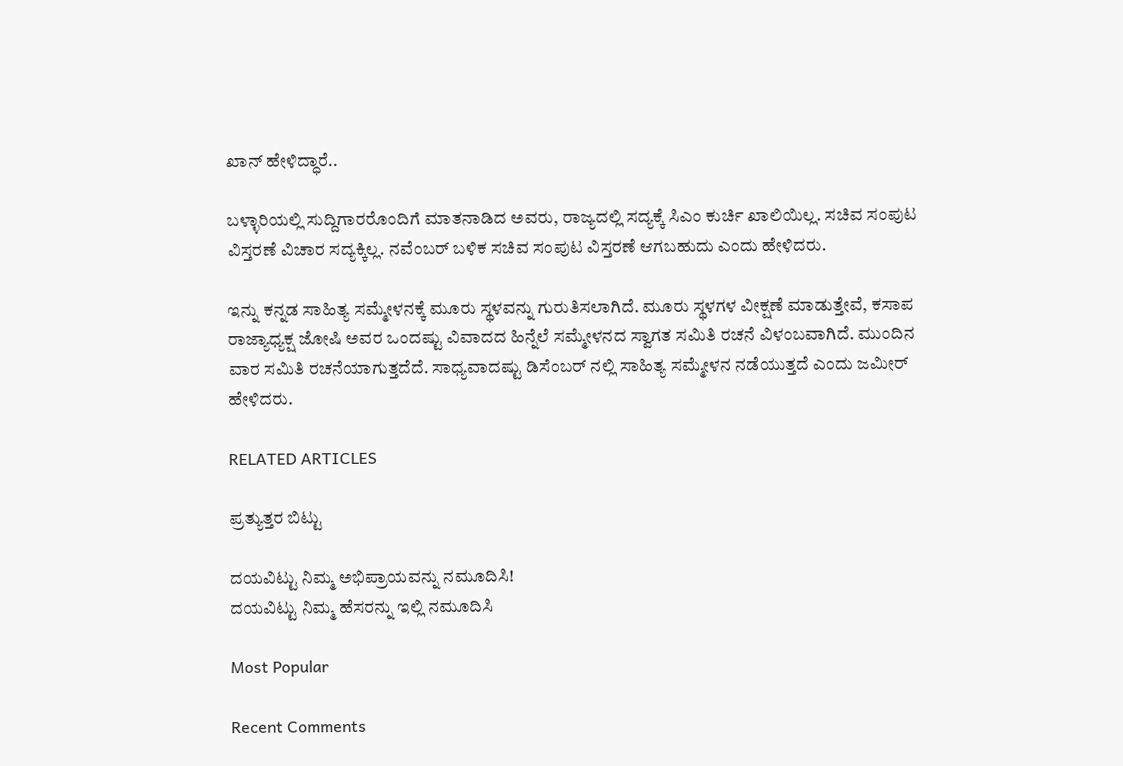ಖಾನ್ ಹೇಳಿದ್ಧಾರೆ..

ಬಳ್ಳಾರಿಯಲ್ಲಿ ಸುದ್ದಿಗಾರರೊಂದಿಗೆ ಮಾತನಾಡಿದ ಅವರು, ರಾಜ್ಯದಲ್ಲಿ ಸದ್ಯಕ್ಕೆ ಸಿಎಂ ಕುರ್ಚಿ ಖಾಲಿಯಿಲ್ಲ. ಸಚಿವ ಸಂಪುಟ ವಿಸ್ತರಣೆ ವಿಚಾರ ಸದ್ಯಕ್ಕಿಲ್ಲ. ನವೆಂಬರ್ ಬಳಿಕ ಸಚಿವ ಸಂಪುಟ ವಿಸ್ತರಣೆ ಆಗಬಹುದು ಎಂದು ಹೇಳಿದರು.

ಇನ್ನು ಕನ್ನಡ ಸಾಹಿತ್ಯ ಸಮ್ಮೇಳನಕ್ಕೆ ಮೂರು ಸ್ಥಳವನ್ನು ಗುರುತಿಸಲಾಗಿದೆ. ಮೂರು ಸ್ಥಳಗಳ ವೀಕ್ಷಣೆ ಮಾಡುತ್ತೇವೆ, ಕಸಾಪ ರಾಜ್ಯಾಧ್ಯಕ್ಷ ಜೋಷಿ ಅವರ ಒಂದಷ್ಟು ವಿವಾದದ ಹಿನ್ನೆಲೆ ಸಮ್ಮೇಳನದ ಸ್ವಾಗತ ಸಮಿತಿ ರಚನೆ ವಿಳಂಬವಾಗಿದೆ. ಮುಂದಿನ ವಾರ ಸಮಿತಿ ರಚನೆಯಾಗುತ್ತದೆದೆ. ಸಾಧ್ಯವಾದಷ್ಟು ಡಿಸೆಂಬರ್ ನಲ್ಲಿ ಸಾಹಿತ್ಯ ಸಮ್ಮೇಳನ ನಡೆಯುತ್ತದೆ ಎಂದು ಜಮೀರ್ ಹೇಳಿದರು.

RELATED ARTICLES

ಪ್ರತ್ಯುತ್ತರ ಬಿಟ್ಟು

ದಯವಿಟ್ಟು ನಿಮ್ಮ ಅಭಿಪ್ರಾಯವನ್ನು ನಮೂದಿಸಿ!
ದಯವಿಟ್ಟು ನಿಮ್ಮ ಹೆಸರನ್ನು ಇಲ್ಲಿ ನಮೂದಿಸಿ

Most Popular

Recent Comments